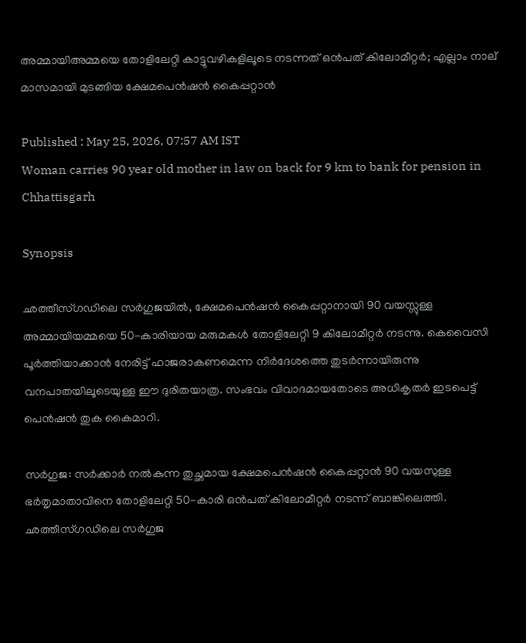അമ്മായിഅമ്മയെ തോളിലേറ്റി കാട്ടുവഴികളിലൂടെ നടന്നത് ഒൻപത് കിലോമീറ്റർ; എല്ലാം നാല് മാസമായി മുടങ്ങിയ ക്ഷേമപെൻഷൻ കൈപ്പറ്റാൻ

Published : May 25, 2026, 07:57 AM IST
Woman carries 90 year old mother in law on back for 9 km to bank for pension in Chhattisgarh

Synopsis

ഛത്തീസ്‌ഗഡിലെ സർഗുജയിൽ, ക്ഷേമപെൻഷൻ കൈപ്പറ്റാനായി 90 വയസ്സുള്ള അമ്മായിയമ്മയെ 50-കാരിയായ മരുമകൾ തോളിലേറ്റി 9 കിലോമീറ്റർ നടന്നു. കെവൈസി പൂർത്തിയാക്കാൻ നേരിട്ട് ഹാജരാകണമെന്ന നിർദേശത്തെ തുടർന്നായിരുന്നു വനപാതയിലൂടെയുള്ള ഈ ദുരിതയാത്ര. സംഭവം വിവാദമായതോടെ അധികൃതർ ഇടപെട്ട് പെൻഷൻ തുക കൈമാറി.

സർഗുജ: സർക്കാർ നൽകുന്ന തുച്ഛമായ ക്ഷേമപെൻഷൻ കൈപ്പറ്റാൻ 90 വയസുള്ള ഭർതൃമാതാവിനെ തോളിലേറ്റി 50-കാരി ഒൻപത് കിലോമീറ്റർ നടന്ന് ബാങ്കിലെത്തി. ഛത്തീസ്‌ഗഡിലെ സർഗുജ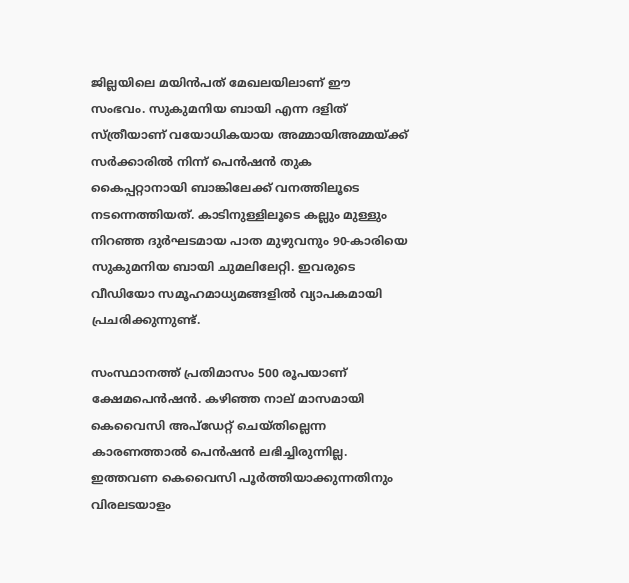ജില്ലയിലെ മയിൻപത് മേഖലയിലാണ് ഈ സംഭവം. സുകുമനിയ ബായി എന്ന ദളിത് സ്ത്രീയാണ് വയോധികയായ അമ്മായിഅമ്മയ്ക്ക് സർക്കാരിൽ നിന്ന് പെൻഷൻ തുക കൈപ്പറ്റാനായി ബാങ്കിലേക്ക് വനത്തിലൂടെ നടന്നെത്തിയത്. കാടിനുള്ളിലൂടെ കല്ലും മുള്ളും നിറഞ്ഞ ദുർഘടമായ പാത മുഴുവനും 90-കാരിയെ സുകുമനിയ ബായി ചുമലിലേറ്റി. ഇവരുടെ വീഡിയോ സമൂഹമാധ്യമങ്ങളിൽ വ്യാപകമായി പ്രചരിക്കുന്നുണ്ട്.

സംസ്ഥാനത്ത് പ്രതിമാസം 500 രൂപയാണ് ക്ഷേമപെൻഷൻ. കഴിഞ്ഞ നാല് മാസമായി കെവൈസി അപ്ഡേറ്റ് ചെയ്തില്ലെന്ന കാരണത്താൽ പെൻഷൻ ലഭിച്ചിരുന്നില്ല. ഇത്തവണ കെവൈസി പൂർത്തിയാക്കുന്നതിനും വിരലടയാളം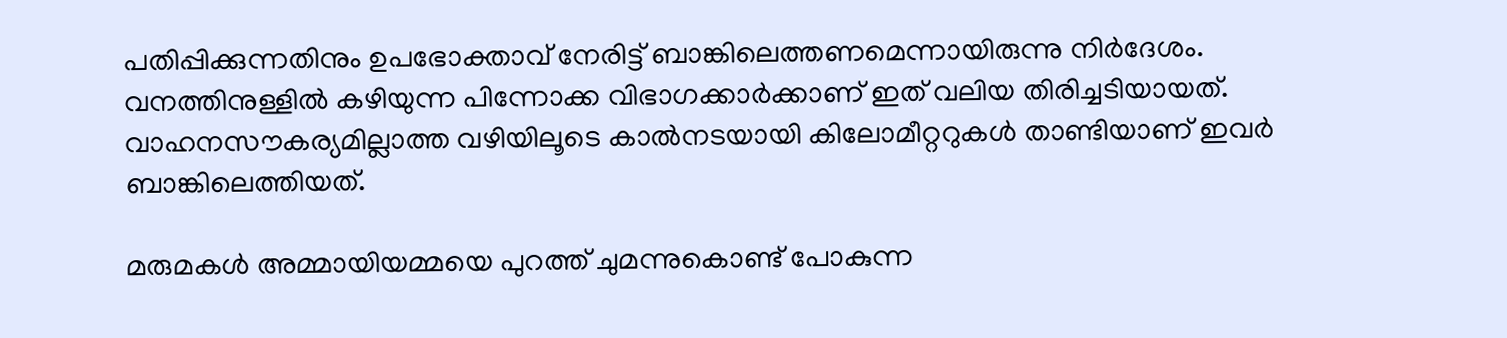പതിപ്പിക്കുന്നതിനും ഉപഭോക്താവ് നേരിട്ട് ബാങ്കിലെത്തണമെന്നായിരുന്നു നിർദേശം. വനത്തിനുള്ളിൽ കഴിയുന്ന പിന്നോക്ക വിഭാഗക്കാർക്കാണ് ഇത് വലിയ തിരിച്ചടിയായത്. വാഹനസൗകര്യമില്ലാത്ത വഴിയിലൂടെ കാൽനടയായി കിലോമീറ്ററുകൾ താണ്ടിയാണ് ഇവർ ബാങ്കിലെത്തിയത്.

മരുമകൾ അമ്മായിയമ്മയെ പുറത്ത് ചുമന്നുകൊണ്ട് പോകുന്ന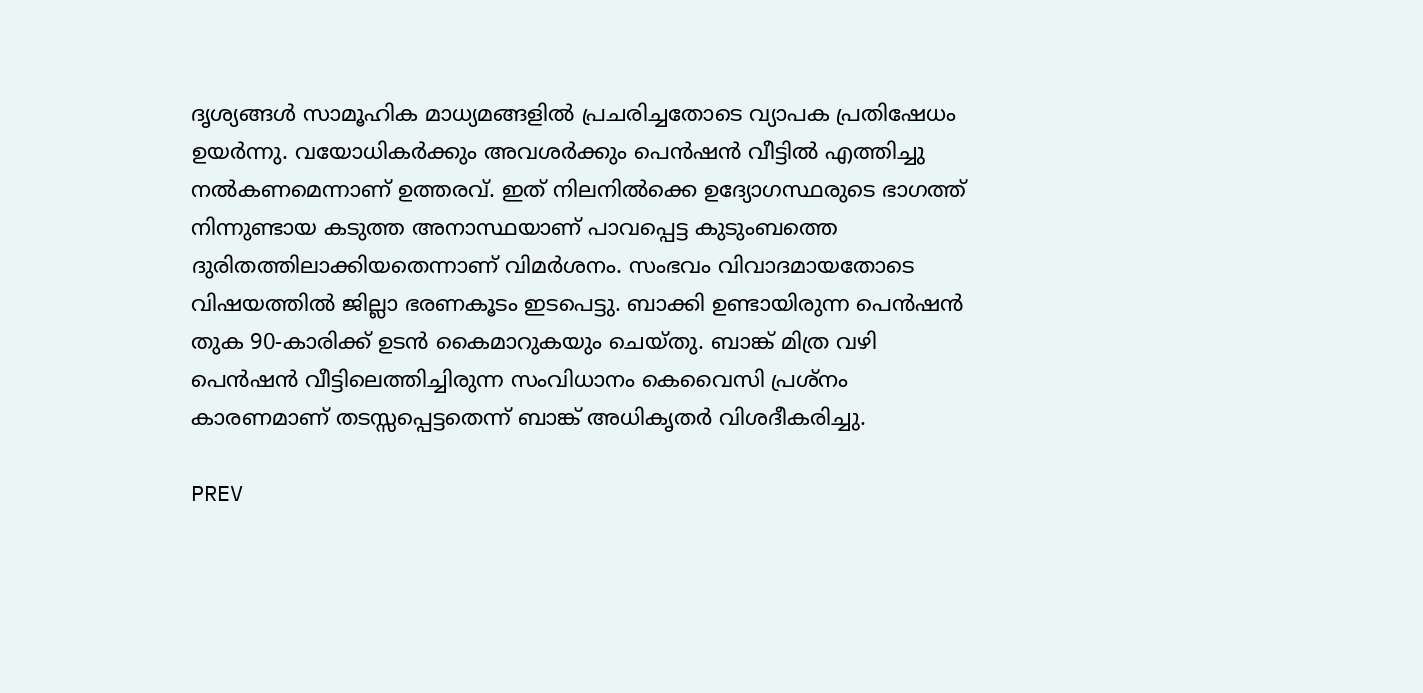ദൃശ്യങ്ങൾ സാമൂഹിക മാധ്യമങ്ങളിൽ പ്രചരിച്ചതോടെ വ്യാപക പ്രതിഷേധം ഉയർന്നു. വയോധികർക്കും അവശർക്കും പെൻഷൻ വീട്ടിൽ എത്തിച്ചു നൽകണമെന്നാണ് ഉത്തരവ്. ഇത് നിലനിൽക്കെ ഉദ്യോഗസ്ഥരുടെ ഭാഗത്ത് നിന്നുണ്ടായ കടുത്ത അനാസ്ഥയാണ് പാവപ്പെട്ട കുടുംബത്തെ ദുരിതത്തിലാക്കിയതെന്നാണ് വിമർശനം. സംഭവം വിവാദമായതോടെ വിഷയത്തിൽ ജില്ലാ ഭരണകൂടം ഇടപെട്ടു. ബാക്കി ഉണ്ടായിരുന്ന പെൻഷൻ തുക 90-കാരിക്ക് ഉടൻ കൈമാറുകയും ചെയ്തു. ബാങ്ക് മിത്ര വഴി പെൻഷൻ വീട്ടിലെത്തിച്ചിരുന്ന സംവിധാനം കെവൈസി പ്രശ്നം കാരണമാണ് തടസ്സപ്പെട്ടതെന്ന് ബാങ്ക് അധികൃതർ വിശദീകരിച്ചു.

PREV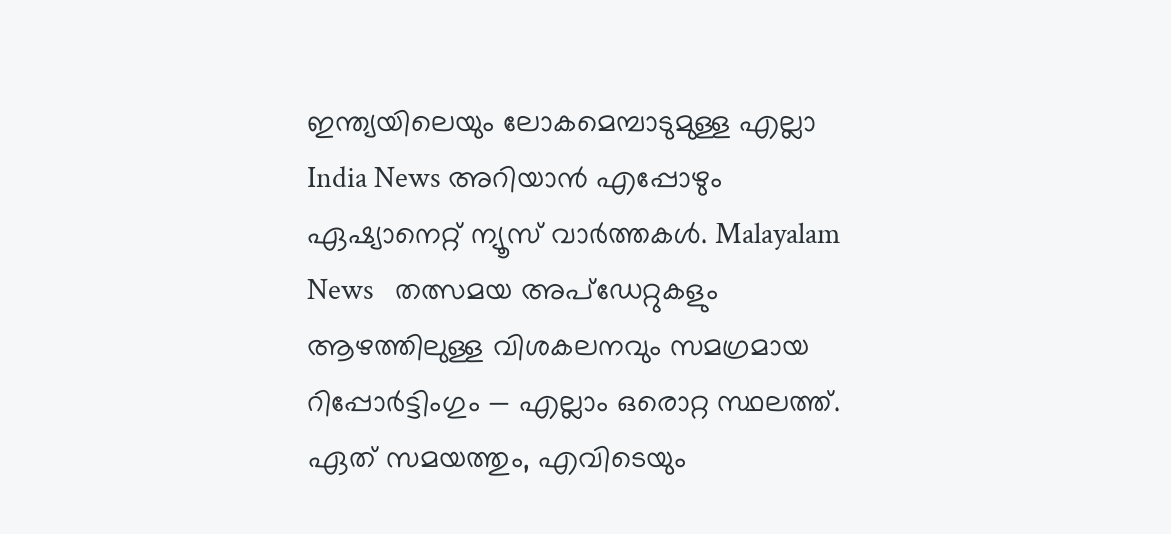ഇന്ത്യയിലെയും ലോകമെമ്പാടുമുള്ള എല്ലാ India News അറിയാൻ എപ്പോഴും ഏഷ്യാനെറ്റ് ന്യൂസ് വാർത്തകൾ. Malayalam News   തത്സമയ അപ്‌ഡേറ്റുകളും ആഴത്തിലുള്ള വിശകലനവും സമഗ്രമായ റിപ്പോർട്ടിംഗും — എല്ലാം ഒരൊറ്റ സ്ഥലത്ത്. ഏത് സമയത്തും, എവിടെയും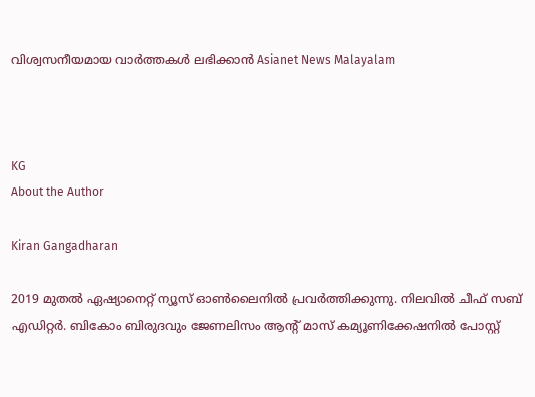വിശ്വസനീയമായ വാർത്തകൾ ലഭിക്കാൻ Asianet News Malayalam



KG
About the Author

Kiran Gangadharan

2019 മുതല്‍ ഏഷ്യാനെറ്റ് ന്യൂസ് ഓണ്‍ലൈനില്‍ പ്രവര്‍ത്തിക്കുന്നു. നിലവില്‍ ചീഫ് സബ് എഡിറ്റർ. ബികോം ബിരുദവും ജേണലിസം ആൻ്റ് മാസ് കമ്യൂണിക്കേഷനിൽ പോസ്റ്റ്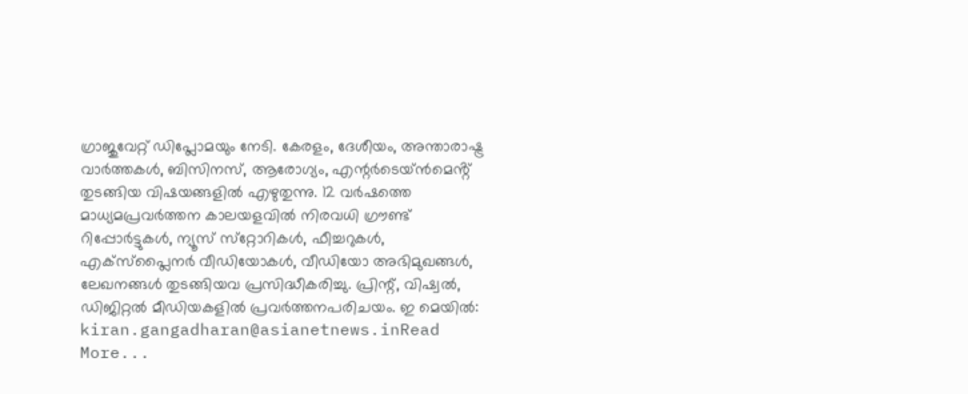ഗ്രാജുവേറ്റ് ഡിപ്ലോമയും നേടി. കേരളം, ദേശീയം, അന്താരാഷ്ട്ര വാര്‍ത്തകള്‍, ബിസിനസ്, ആരോഗ്യം, എന്റർടെയ്ൻമെൻ്റ് തുടങ്ങിയ വിഷയങ്ങളില്‍ എഴുതുന്നു. 12 വര്‍ഷത്തെ മാധ്യമപ്രവര്‍ത്തന കാലയളവില്‍ നിരവധി ഗ്രൗണ്ട് റിപ്പോര്‍ട്ടുകള്‍, ന്യൂസ് സ്‌റ്റോറികള്‍, ഫീച്ചറുകള്‍, എക്‌സ്‌പ്ലൈന‍ർ വീഡിയോകൾ, വീഡിയോ അഭിമുഖങ്ങള്‍, ലേഖനങ്ങള്‍ തുടങ്ങിയവ പ്രസിദ്ധീകരിച്ചു. പ്രിന്റ്, വിഷ്വല്‍, ഡിജിറ്റല്‍ മീഡിയകളില്‍ പ്രവര്‍ത്തനപരിചയം. ഇ മെയില്‍: kiran.gangadharan@asianetnews.inRead More...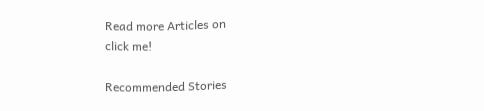Read more Articles on
click me!

Recommended Stories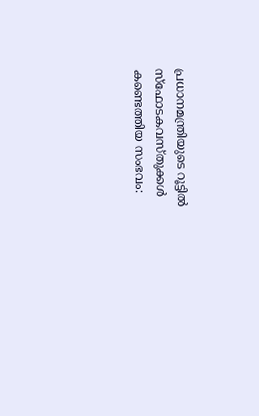പ്രധാനമന്ത്രിയുടെ റൂട്ടിൽ സ്ഫോടകവസ്തുക്കൾ കണ്ടെത്തിയ സംഭവം: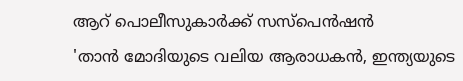ആറ് പൊലീസുകാർക്ക് സസ്പെൻഷൻ
'താൻ മോദിയുടെ വലിയ ആരാധകൻ, ഇന്ത്യയുടെ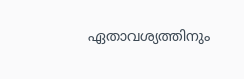ഏതാവശ്യത്തിനും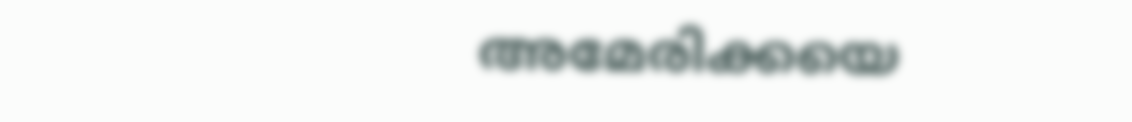അമേരിക്കയെ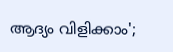ആദ്യം വിളിക്കാം';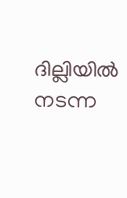ദില്ലിയിൽ നടന്ന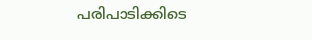പരിപാടിക്കിടെ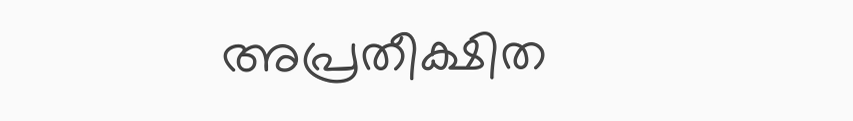അപ്രതീക്ഷിത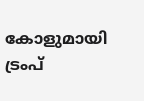കോളുമായി ട്രംപ്